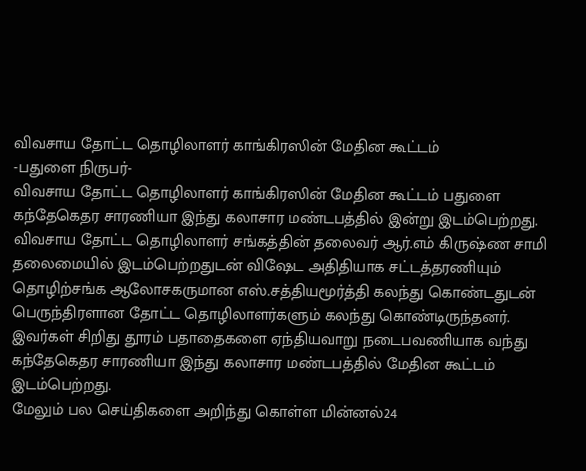விவசாய தோட்ட தொழிலாளர் காங்கிரஸின் மேதின கூட்டம்
-பதுளை நிருபர்-
விவசாய தோட்ட தொழிலாளர் காங்கிரஸின் மேதின கூட்டம் பதுளை கந்தேகெதர சாரணியா இந்து கலாசார மண்டபத்தில் இன்று இடம்பெற்றது.
விவசாய தோட்ட தொழிலாளர் சங்கத்தின் தலைவர் ஆர்.எம் கிருஷ்ண சாமி தலைமையில் இடம்பெற்றதுடன் விஷேட அதிதியாக சட்டத்தரணியும் தொழிற்சங்க ஆலோசகருமான எஸ்.சத்தியமூர்த்தி கலந்து கொண்டதுடன் பெருந்திரளான தோட்ட தொழிலாளர்களும் கலந்து கொண்டிருந்தனர்.
இவர்கள் சிறிது தூரம் பதாதைகளை ஏந்தியவாறு நடைபவணியாக வந்து கந்தேகெதர சாரணியா இந்து கலாசார மண்டபத்தில் மேதின கூட்டம் இடம்பெற்றது.
மேலும் பல செய்திகளை அறிந்து கொள்ள மின்னல்24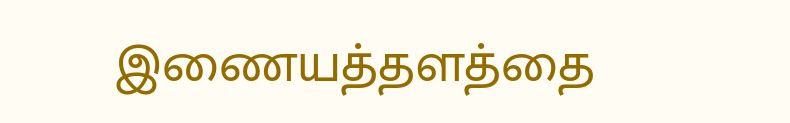இணையத்தளத்தை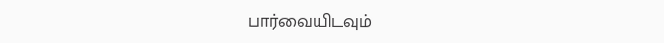பார்வையிடவும்